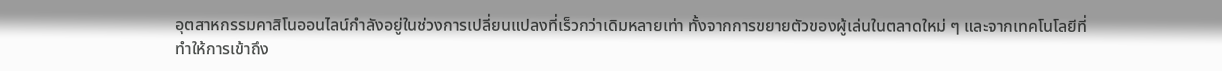อุตสาหกรรมคาสิโนออนไลน์กำลังอยู่ในช่วงการเปลี่ยนแปลงที่เร็วกว่าเดิมหลายเท่า ทั้งจากการขยายตัวของผู้เล่นในตลาดใหม่ ๆ และจากเทคโนโลยีที่ทำให้การเข้าถึง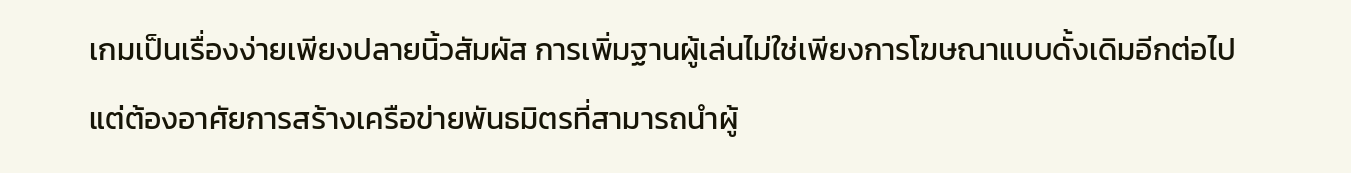เกมเป็นเรื่องง่ายเพียงปลายนิ้วสัมผัส การเพิ่มฐานผู้เล่นไม่ใช่เพียงการโฆษณาแบบดั้งเดิมอีกต่อไป แต่ต้องอาศัยการสร้างเครือข่ายพันธมิตรที่สามารถนำผู้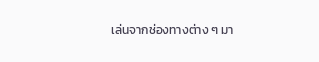เล่นจากช่องทางต่าง ๆ มา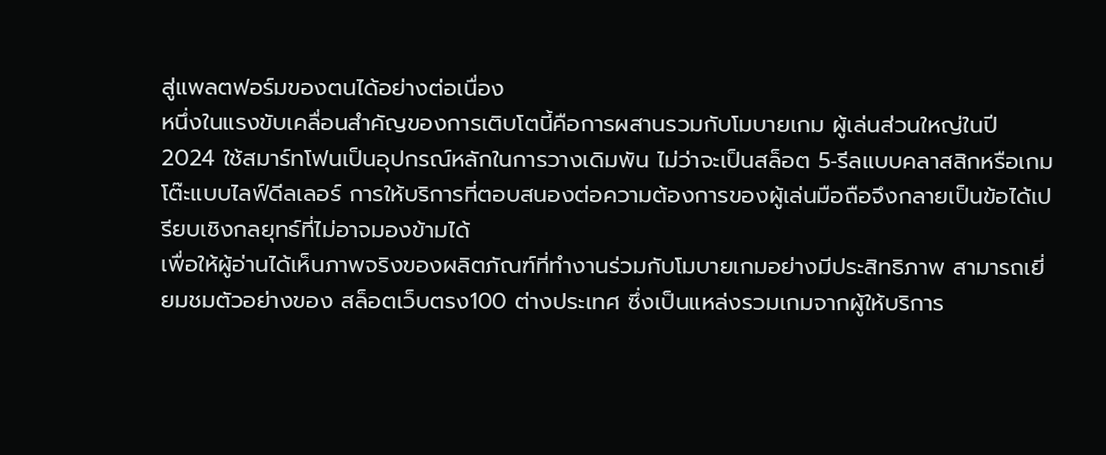สู่แพลตฟอร์มของตนได้อย่างต่อเนื่อง
หนึ่งในแรงขับเคลื่อนสำคัญของการเติบโตนี้คือการผสานรวมกับโมบายเกม ผู้เล่นส่วนใหญ่ในปี 2024 ใช้สมาร์ทโฟนเป็นอุปกรณ์หลักในการวางเดิมพัน ไม่ว่าจะเป็นสล็อต 5‑รีลแบบคลาสสิกหรือเกมโต๊ะแบบไลฟ์ดีลเลอร์ การให้บริการที่ตอบสนองต่อความต้องการของผู้เล่นมือถือจึงกลายเป็นข้อได้เปรียบเชิงกลยุทธ์ที่ไม่อาจมองข้ามได้
เพื่อให้ผู้อ่านได้เห็นภาพจริงของผลิตภัณฑ์ที่ทำงานร่วมกับโมบายเกมอย่างมีประสิทธิภาพ สามารถเยี่ยมชมตัวอย่างของ สล็อตเว็บตรง100 ต่างประเทศ ซึ่งเป็นแหล่งรวมเกมจากผู้ให้บริการ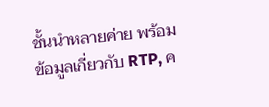ชั้นนำหลายค่าย พร้อมข้อมูลเกี่ยวกับ RTP, ค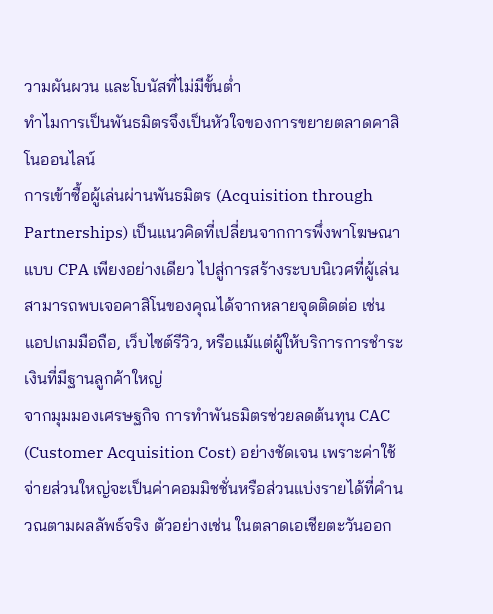วามผันผวน และโบนัสที่ไม่มีขั้นต่ำ
ทำไมการเป็นพันธมิตรจึงเป็นหัวใจของการขยายตลาดคาสิโนออนไลน์
การเข้าซื้อผู้เล่นผ่านพันธมิตร (Acquisition through Partnerships) เป็นแนวคิดที่เปลี่ยนจากการพึ่งพาโฆษณาแบบ CPA เพียงอย่างเดียว ไปสู่การสร้างระบบนิเวศที่ผู้เล่นสามารถพบเจอคาสิโนของคุณได้จากหลายจุดติดต่อ เช่น แอปเกมมือถือ, เว็บไซต์รีวิว, หรือแม้แต่ผู้ให้บริการการชำระเงินที่มีฐานลูกค้าใหญ่
จากมุมมองเศรษฐกิจ การทำพันธมิตรช่วยลดต้นทุน CAC (Customer Acquisition Cost) อย่างชัดเจน เพราะค่าใช้จ่ายส่วนใหญ่จะเป็นค่าคอมมิชชั่นหรือส่วนแบ่งรายได้ที่คำนวณตามผลลัพธ์จริง ตัวอย่างเช่น ในตลาดเอเชียตะวันออก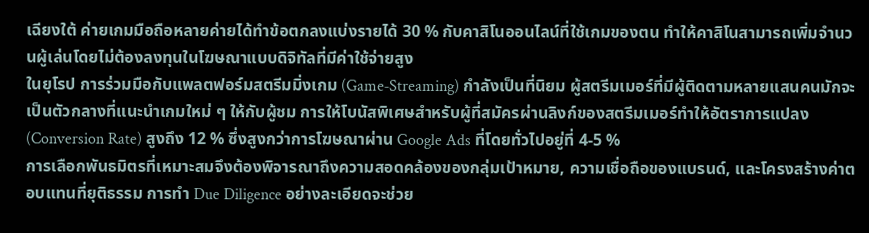เฉียงใต้ ค่ายเกมมือถือหลายค่ายได้ทำข้อตกลงแบ่งรายได้ 30 % กับคาสิโนออนไลน์ที่ใช้เกมของตน ทำให้คาสิโนสามารถเพิ่มจำนวนผู้เล่นโดยไม่ต้องลงทุนในโฆษณาแบบดิจิทัลที่มีค่าใช้จ่ายสูง
ในยุโรป การร่วมมือกับแพลตฟอร์มสตรีมมิ่งเกม (Game‑Streaming) กำลังเป็นที่นิยม ผู้สตรีมเมอร์ที่มีผู้ติดตามหลายแสนคนมักจะเป็นตัวกลางที่แนะนำเกมใหม่ ๆ ให้กับผู้ชม การให้โบนัสพิเศษสำหรับผู้ที่สมัครผ่านลิงก์ของสตรีมเมอร์ทำให้อัตราการแปลง (Conversion Rate) สูงถึง 12 % ซึ่งสูงกว่าการโฆษณาผ่าน Google Ads ที่โดยทั่วไปอยู่ที่ 4‑5 %
การเลือกพันธมิตรที่เหมาะสมจึงต้องพิจารณาถึงความสอดคล้องของกลุ่มเป้าหมาย, ความเชื่อถือของแบรนด์, และโครงสร้างค่าตอบแทนที่ยุติธรรม การทำ Due Diligence อย่างละเอียดจะช่วย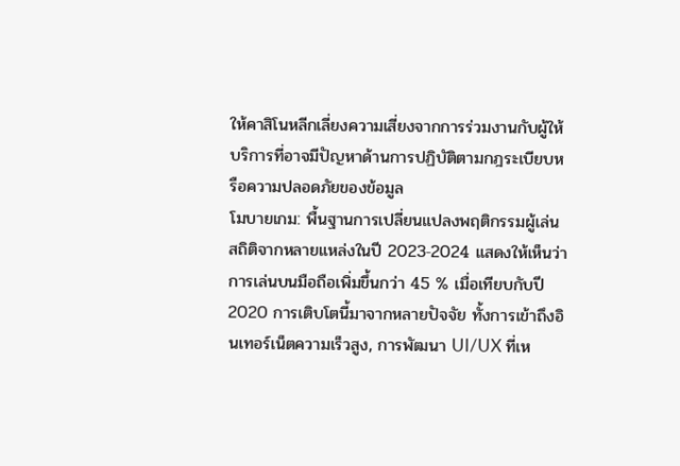ให้คาสิโนหลีกเลี่ยงความเสี่ยงจากการร่วมงานกับผู้ให้บริการที่อาจมีปัญหาด้านการปฏิบัติตามกฎระเบียบหรือความปลอดภัยของข้อมูล
โมบายเกม: พื้นฐานการเปลี่ยนแปลงพฤติกรรมผู้เล่น
สถิติจากหลายแหล่งในปี 2023‑2024 แสดงให้เห็นว่าการเล่นบนมือถือเพิ่มขึ้นกว่า 45 % เมื่อเทียบกับปี 2020 การเติบโตนี้มาจากหลายปัจจัย ทั้งการเข้าถึงอินเทอร์เน็ตความเร็วสูง, การพัฒนา UI/UX ที่เห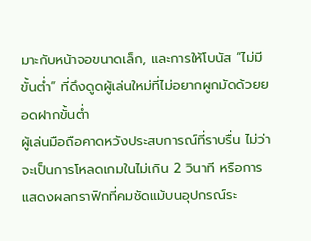มาะกับหน้าจอขนาดเล็ก, และการให้โบนัส “ไม่มีขั้นต่ำ” ที่ดึงดูดผู้เล่นใหม่ที่ไม่อยากผูกมัดด้วยยอดฝากขั้นต่ำ
ผู้เล่นมือถือคาดหวังประสบการณ์ที่ราบรื่น ไม่ว่าจะเป็นการโหลดเกมในไม่เกิน 2 วินาที หรือการแสดงผลกราฟิกที่คมชัดแม้บนอุปกรณ์ระ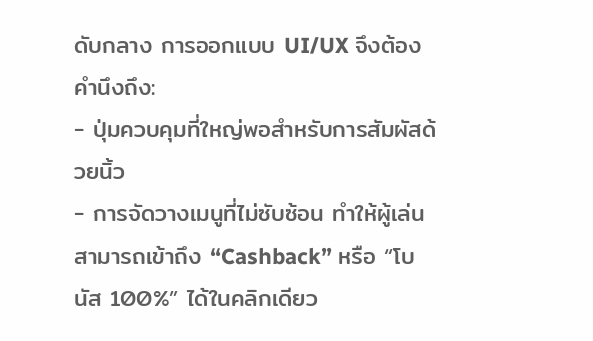ดับกลาง การออกแบบ UI/UX จึงต้องคำนึงถึง:
- ปุ่มควบคุมที่ใหญ่พอสำหรับการสัมผัสด้วยนิ้ว
- การจัดวางเมนูที่ไม่ซับซ้อน ทำให้ผู้เล่นสามารถเข้าถึง “Cashback” หรือ “โบนัส 100%” ได้ในคลิกเดียว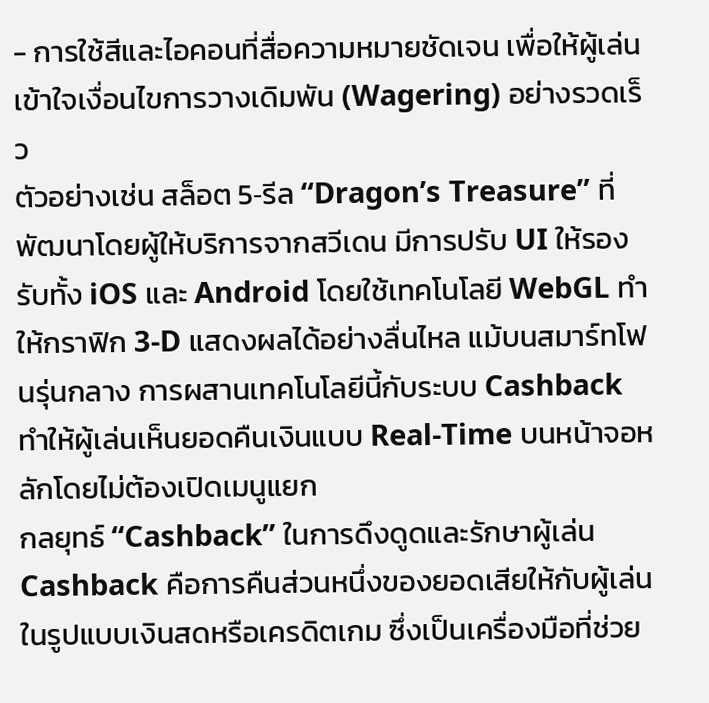- การใช้สีและไอคอนที่สื่อความหมายชัดเจน เพื่อให้ผู้เล่นเข้าใจเงื่อนไขการวางเดิมพัน (Wagering) อย่างรวดเร็ว
ตัวอย่างเช่น สล็อต 5‑รีล “Dragon’s Treasure” ที่พัฒนาโดยผู้ให้บริการจากสวีเดน มีการปรับ UI ให้รองรับทั้ง iOS และ Android โดยใช้เทคโนโลยี WebGL ทำให้กราฟิก 3‑D แสดงผลได้อย่างลื่นไหล แม้บนสมาร์ทโฟนรุ่นกลาง การผสานเทคโนโลยีนี้กับระบบ Cashback ทำให้ผู้เล่นเห็นยอดคืนเงินแบบ Real‑Time บนหน้าจอหลักโดยไม่ต้องเปิดเมนูแยก
กลยุทธ์ “Cashback” ในการดึงดูดและรักษาผู้เล่น
Cashback คือการคืนส่วนหนึ่งของยอดเสียให้กับผู้เล่นในรูปแบบเงินสดหรือเครดิตเกม ซึ่งเป็นเครื่องมือที่ช่วย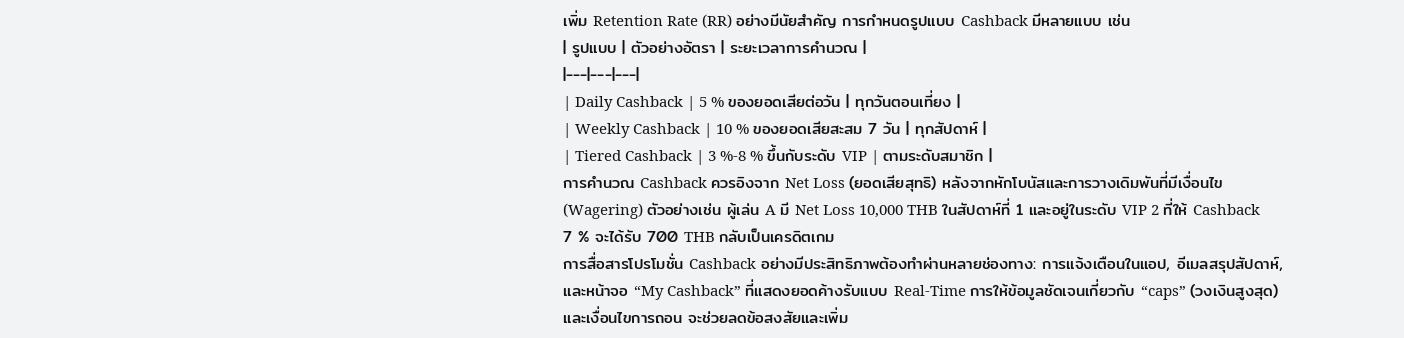เพิ่ม Retention Rate (RR) อย่างมีนัยสำคัญ การกำหนดรูปแบบ Cashback มีหลายแบบ เช่น
| รูปแบบ | ตัวอย่างอัตรา | ระยะเวลาการคำนวณ |
|---|---|---|
| Daily Cashback | 5 % ของยอดเสียต่อวัน | ทุกวันตอนเที่ยง |
| Weekly Cashback | 10 % ของยอดเสียสะสม 7 วัน | ทุกสัปดาห์ |
| Tiered Cashback | 3 %‑8 % ขึ้นกับระดับ VIP | ตามระดับสมาชิก |
การคำนวณ Cashback ควรอิงจาก Net Loss (ยอดเสียสุทธิ) หลังจากหักโบนัสและการวางเดิมพันที่มีเงื่อนไข (Wagering) ตัวอย่างเช่น ผู้เล่น A มี Net Loss 10,000 THB ในสัปดาห์ที่ 1 และอยู่ในระดับ VIP 2 ที่ให้ Cashback 7 % จะได้รับ 700 THB กลับเป็นเครดิตเกม
การสื่อสารโปรโมชั่น Cashback อย่างมีประสิทธิภาพต้องทำผ่านหลายช่องทาง: การแจ้งเตือนในแอป, อีเมลสรุปสัปดาห์, และหน้าจอ “My Cashback” ที่แสดงยอดค้างรับแบบ Real‑Time การให้ข้อมูลชัดเจนเกี่ยวกับ “caps” (วงเงินสูงสุด) และเงื่อนไขการถอน จะช่วยลดข้อสงสัยและเพิ่ม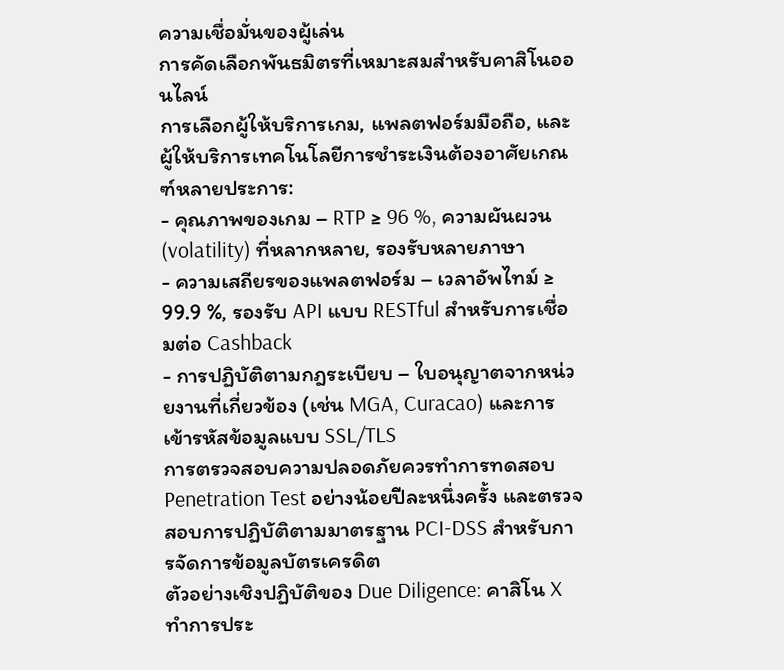ความเชื่อมั่นของผู้เล่น
การคัดเลือกพันธมิตรที่เหมาะสมสำหรับคาสิโนออนไลน์
การเลือกผู้ให้บริการเกม, แพลตฟอร์มมือถือ, และผู้ให้บริการเทคโนโลยีการชำระเงินต้องอาศัยเกณฑ์หลายประการ:
- คุณภาพของเกม – RTP ≥ 96 %, ความผันผวน (volatility) ที่หลากหลาย, รองรับหลายภาษา
- ความเสถียรของแพลตฟอร์ม – เวลาอัพไทม์ ≥ 99.9 %, รองรับ API แบบ RESTful สำหรับการเชื่อมต่อ Cashback
- การปฏิบัติตามกฎระเบียบ – ใบอนุญาตจากหน่วยงานที่เกี่ยวข้อง (เช่น MGA, Curacao) และการเข้ารหัสข้อมูลแบบ SSL/TLS
การตรวจสอบความปลอดภัยควรทำการทดสอบ Penetration Test อย่างน้อยปีละหนึ่งครั้ง และตรวจสอบการปฏิบัติตามมาตรฐาน PCI‑DSS สำหรับการจัดการข้อมูลบัตรเครดิต
ตัวอย่างเชิงปฏิบัติของ Due Diligence: คาสิโน X ทำการประ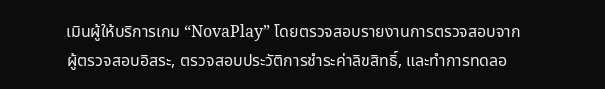เมินผู้ให้บริการเกม “NovaPlay” โดยตรวจสอบรายงานการตรวจสอบจากผู้ตรวจสอบอิสระ, ตรวจสอบประวัติการชำระค่าลิขสิทธิ์, และทำการทดลอ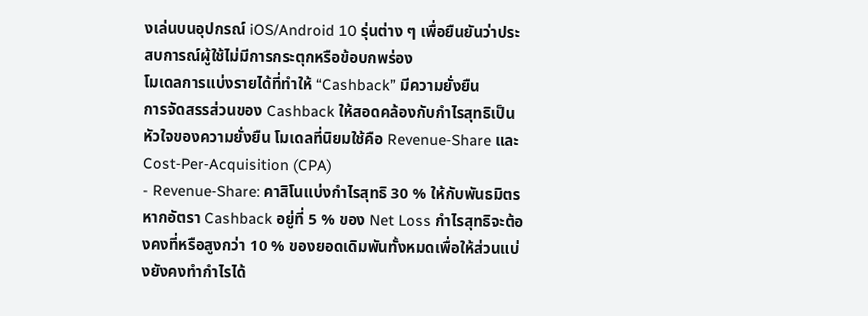งเล่นบนอุปกรณ์ iOS/Android 10 รุ่นต่าง ๆ เพื่อยืนยันว่าประสบการณ์ผู้ใช้ไม่มีการกระตุกหรือข้อบกพร่อง
โมเดลการแบ่งรายได้ที่ทำให้ “Cashback” มีความยั่งยืน
การจัดสรรส่วนของ Cashback ให้สอดคล้องกับกำไรสุทธิเป็นหัวใจของความยั่งยืน โมเดลที่นิยมใช้คือ Revenue‑Share และ Cost‑Per‑Acquisition (CPA)
- Revenue‑Share: คาสิโนแบ่งกำไรสุทธิ 30 % ให้กับพันธมิตร หากอัตรา Cashback อยู่ที่ 5 % ของ Net Loss กำไรสุทธิจะต้องคงที่หรือสูงกว่า 10 % ของยอดเดิมพันทั้งหมดเพื่อให้ส่วนแบ่งยังคงทำกำไรได้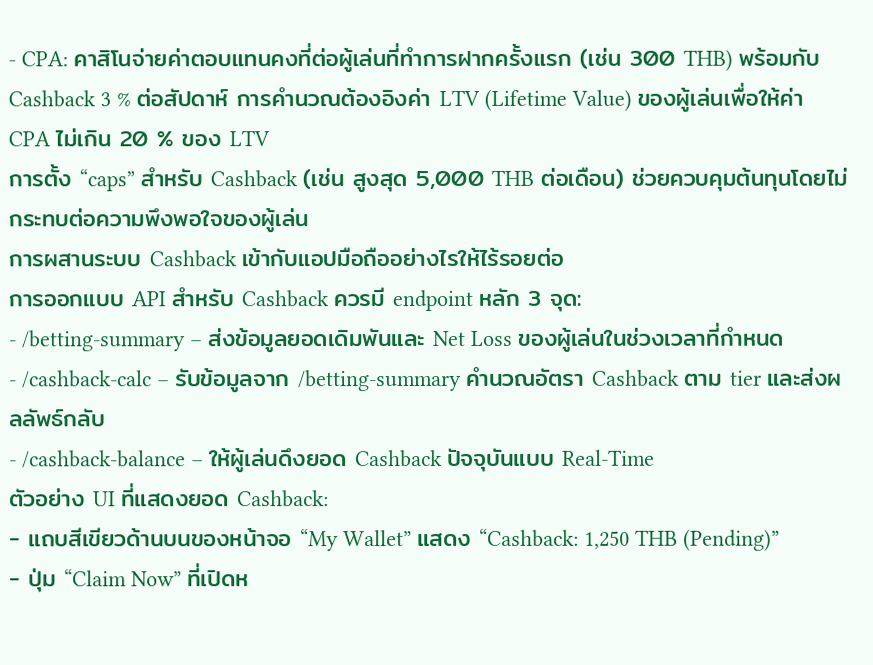- CPA: คาสิโนจ่ายค่าตอบแทนคงที่ต่อผู้เล่นที่ทำการฝากครั้งแรก (เช่น 300 THB) พร้อมกับ Cashback 3 % ต่อสัปดาห์ การคำนวณต้องอิงค่า LTV (Lifetime Value) ของผู้เล่นเพื่อให้ค่า CPA ไม่เกิน 20 % ของ LTV
การตั้ง “caps” สำหรับ Cashback (เช่น สูงสุด 5,000 THB ต่อเดือน) ช่วยควบคุมต้นทุนโดยไม่กระทบต่อความพึงพอใจของผู้เล่น
การผสานระบบ Cashback เข้ากับแอปมือถืออย่างไรให้ไร้รอยต่อ
การออกแบบ API สำหรับ Cashback ควรมี endpoint หลัก 3 จุด:
- /betting‑summary – ส่งข้อมูลยอดเดิมพันและ Net Loss ของผู้เล่นในช่วงเวลาที่กำหนด
- /cashback‑calc – รับข้อมูลจาก /betting‑summary คำนวณอัตรา Cashback ตาม tier และส่งผลลัพธ์กลับ
- /cashback‑balance – ให้ผู้เล่นดึงยอด Cashback ปัจจุบันแบบ Real‑Time
ตัวอย่าง UI ที่แสดงยอด Cashback:
- แถบสีเขียวด้านบนของหน้าจอ “My Wallet” แสดง “Cashback: 1,250 THB (Pending)”
- ปุ่ม “Claim Now” ที่เปิดห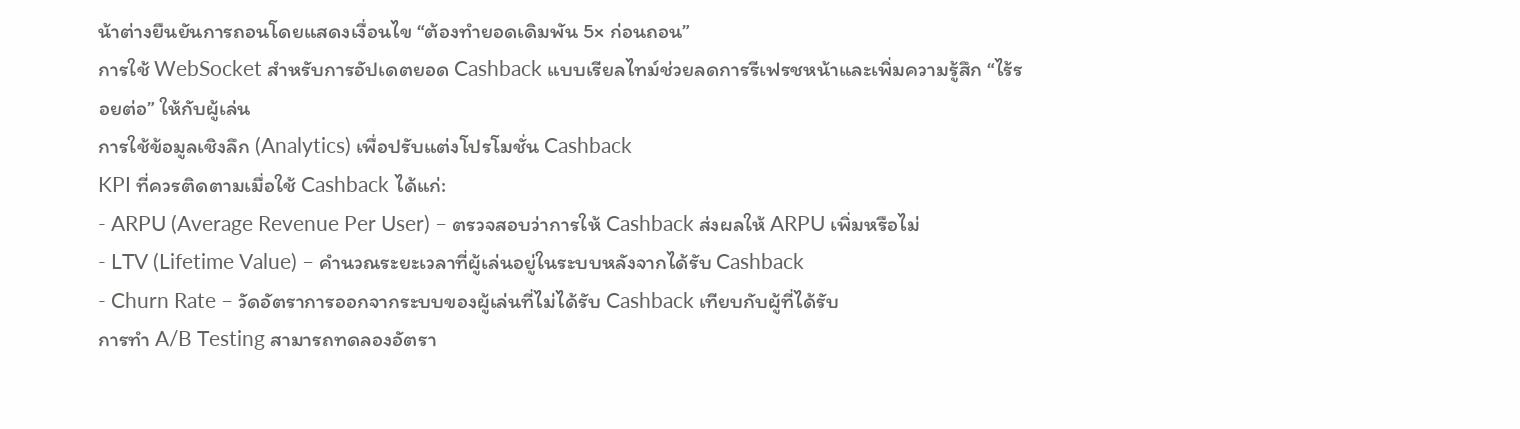น้าต่างยืนยันการถอนโดยแสดงเงื่อนไข “ต้องทำยอดเดิมพัน 5× ก่อนถอน”
การใช้ WebSocket สำหรับการอัปเดตยอด Cashback แบบเรียลไทม์ช่วยลดการรีเฟรชหน้าและเพิ่มความรู้สึก “ไร้รอยต่อ” ให้กับผู้เล่น
การใช้ข้อมูลเชิงลึก (Analytics) เพื่อปรับแต่งโปรโมชั่น Cashback
KPI ที่ควรติดตามเมื่อใช้ Cashback ได้แก่:
- ARPU (Average Revenue Per User) – ตรวจสอบว่าการให้ Cashback ส่งผลให้ ARPU เพิ่มหรือไม่
- LTV (Lifetime Value) – คำนวณระยะเวลาที่ผู้เล่นอยู่ในระบบหลังจากได้รับ Cashback
- Churn Rate – วัดอัตราการออกจากระบบของผู้เล่นที่ไม่ได้รับ Cashback เทียบกับผู้ที่ได้รับ
การทำ A/B Testing สามารถทดลองอัตรา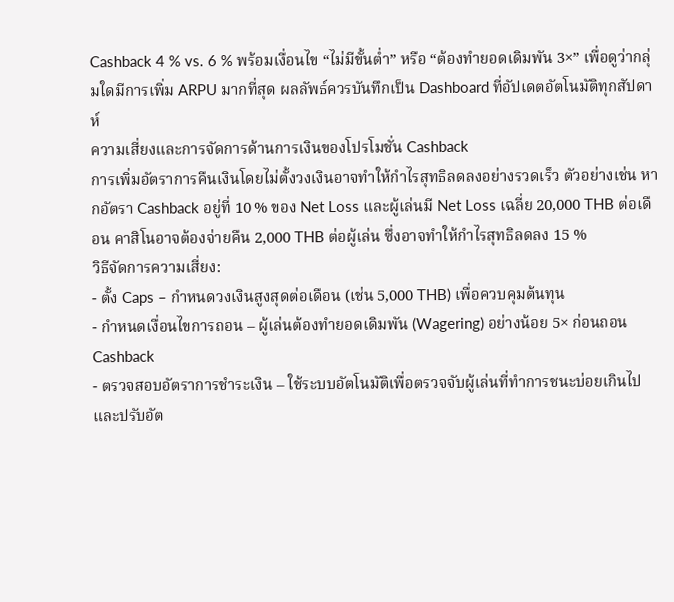Cashback 4 % vs. 6 % พร้อมเงื่อนไข “ไม่มีขั้นต่ำ” หรือ “ต้องทำยอดเดิมพัน 3×” เพื่อดูว่ากลุ่มใดมีการเพิ่ม ARPU มากที่สุด ผลลัพธ์ควรบันทึกเป็น Dashboard ที่อัปเดตอัตโนมัติทุกสัปดาห์
ความเสี่ยงและการจัดการด้านการเงินของโปรโมชั่น Cashback
การเพิ่มอัตราการคืนเงินโดยไม่ตั้งวงเงินอาจทำให้กำไรสุทธิลดลงอย่างรวดเร็ว ตัวอย่างเช่น หากอัตรา Cashback อยู่ที่ 10 % ของ Net Loss และผู้เล่นมี Net Loss เฉลี่ย 20,000 THB ต่อเดือน คาสิโนอาจต้องจ่ายคืน 2,000 THB ต่อผู้เล่น ซึ่งอาจทำให้กำไรสุทธิลดลง 15 %
วิธีจัดการความเสี่ยง:
- ตั้ง Caps – กำหนดวงเงินสูงสุดต่อเดือน (เช่น 5,000 THB) เพื่อควบคุมต้นทุน
- กำหนดเงื่อนไขการถอน – ผู้เล่นต้องทำยอดเดิมพัน (Wagering) อย่างน้อย 5× ก่อนถอน Cashback
- ตรวจสอบอัตราการชำระเงิน – ใช้ระบบอัตโนมัติเพื่อตรวจจับผู้เล่นที่ทำการชนะบ่อยเกินไปและปรับอัต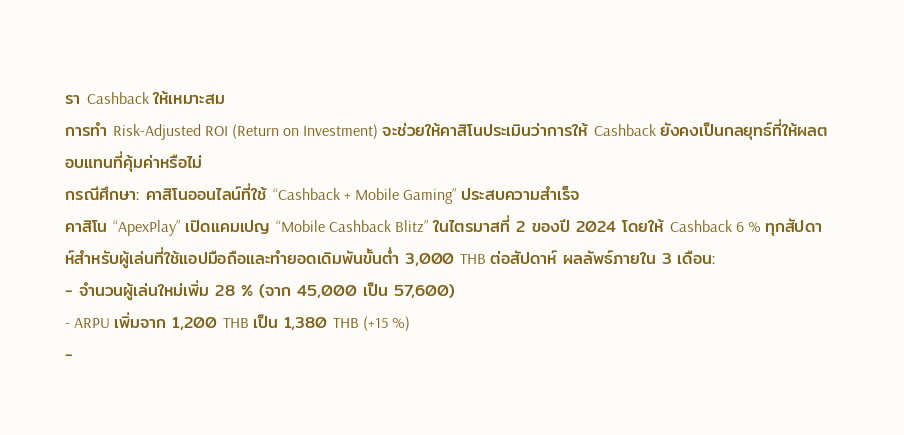รา Cashback ให้เหมาะสม
การทำ Risk‑Adjusted ROI (Return on Investment) จะช่วยให้คาสิโนประเมินว่าการให้ Cashback ยังคงเป็นกลยุทธ์ที่ให้ผลตอบแทนที่คุ้มค่าหรือไม่
กรณีศึกษา: คาสิโนออนไลน์ที่ใช้ “Cashback + Mobile Gaming” ประสบความสำเร็จ
คาสิโน “ApexPlay” เปิดแคมเปญ “Mobile Cashback Blitz” ในไตรมาสที่ 2 ของปี 2024 โดยให้ Cashback 6 % ทุกสัปดาห์สำหรับผู้เล่นที่ใช้แอปมือถือและทำยอดเดิมพันขั้นต่ำ 3,000 THB ต่อสัปดาห์ ผลลัพธ์ภายใน 3 เดือน:
- จำนวนผู้เล่นใหม่เพิ่ม 28 % (จาก 45,000 เป็น 57,600)
- ARPU เพิ่มจาก 1,200 THB เป็น 1,380 THB (+15 %)
-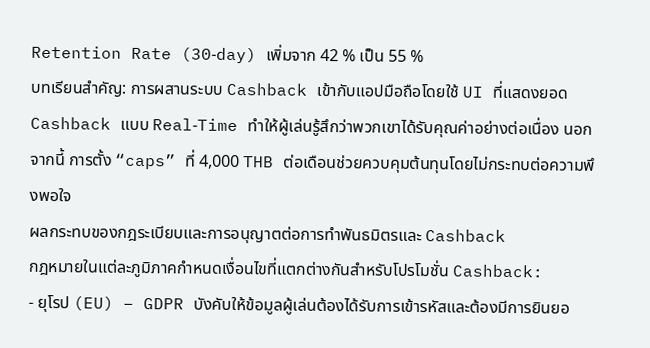Retention Rate (30‑day) เพิ่มจาก 42 % เป็น 55 %
บทเรียนสำคัญ: การผสานระบบ Cashback เข้ากับแอปมือถือโดยใช้ UI ที่แสดงยอด Cashback แบบ Real‑Time ทำให้ผู้เล่นรู้สึกว่าพวกเขาได้รับคุณค่าอย่างต่อเนื่อง นอกจากนี้ การตั้ง “caps” ที่ 4,000 THB ต่อเดือนช่วยควบคุมต้นทุนโดยไม่กระทบต่อความพึงพอใจ
ผลกระทบของกฎระเบียบและการอนุญาตต่อการทำพันธมิตรและ Cashback
กฎหมายในแต่ละภูมิภาคกำหนดเงื่อนไขที่แตกต่างกันสำหรับโปรโมชั่น Cashback:
- ยุโรป (EU) – GDPR บังคับให้ข้อมูลผู้เล่นต้องได้รับการเข้ารหัสและต้องมีการยินยอ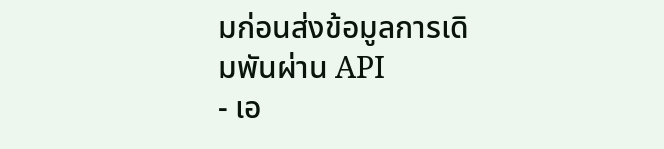มก่อนส่งข้อมูลการเดิมพันผ่าน API
- เอ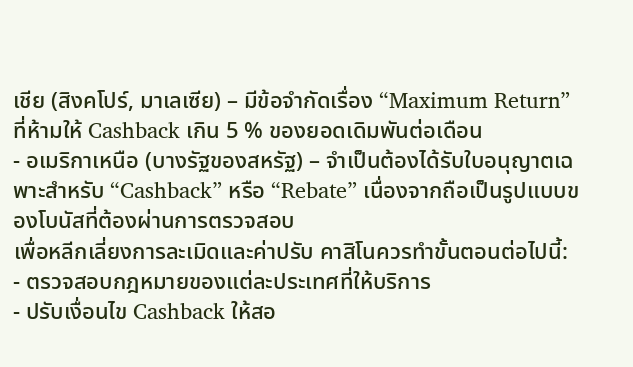เชีย (สิงคโปร์, มาเลเซีย) – มีข้อจำกัดเรื่อง “Maximum Return” ที่ห้ามให้ Cashback เกิน 5 % ของยอดเดิมพันต่อเดือน
- อเมริกาเหนือ (บางรัฐของสหรัฐ) – จำเป็นต้องได้รับใบอนุญาตเฉพาะสำหรับ “Cashback” หรือ “Rebate” เนื่องจากถือเป็นรูปแบบของโบนัสที่ต้องผ่านการตรวจสอบ
เพื่อหลีกเลี่ยงการละเมิดและค่าปรับ คาสิโนควรทำขั้นตอนต่อไปนี้:
- ตรวจสอบกฎหมายของแต่ละประเทศที่ให้บริการ
- ปรับเงื่อนไข Cashback ให้สอ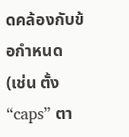ดคล้องกับข้อกำหนด (เช่น ตั้ง “caps” ตา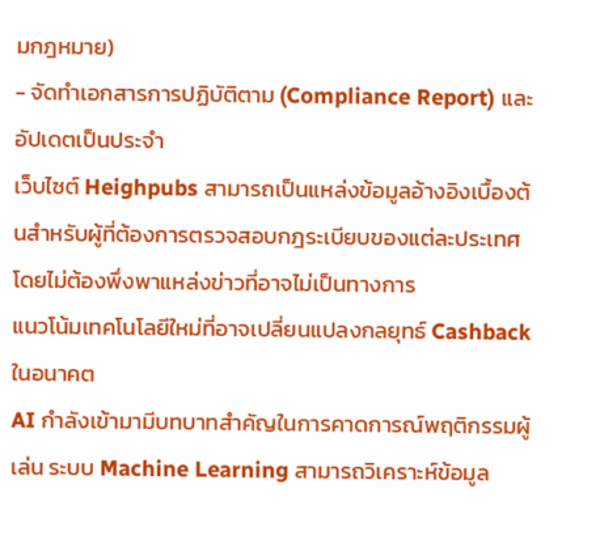มกฎหมาย)
- จัดทำเอกสารการปฏิบัติตาม (Compliance Report) และอัปเดตเป็นประจำ
เว็บไซต์ Heighpubs สามารถเป็นแหล่งข้อมูลอ้างอิงเบื้องต้นสำหรับผู้ที่ต้องการตรวจสอบกฎระเบียบของแต่ละประเทศโดยไม่ต้องพึ่งพาแหล่งข่าวที่อาจไม่เป็นทางการ
แนวโน้มเทคโนโลยีใหม่ที่อาจเปลี่ยนแปลงกลยุทธ์ Cashback ในอนาคต
AI กำลังเข้ามามีบทบาทสำคัญในการคาดการณ์พฤติกรรมผู้เล่น ระบบ Machine Learning สามารถวิเคราะห์ข้อมูล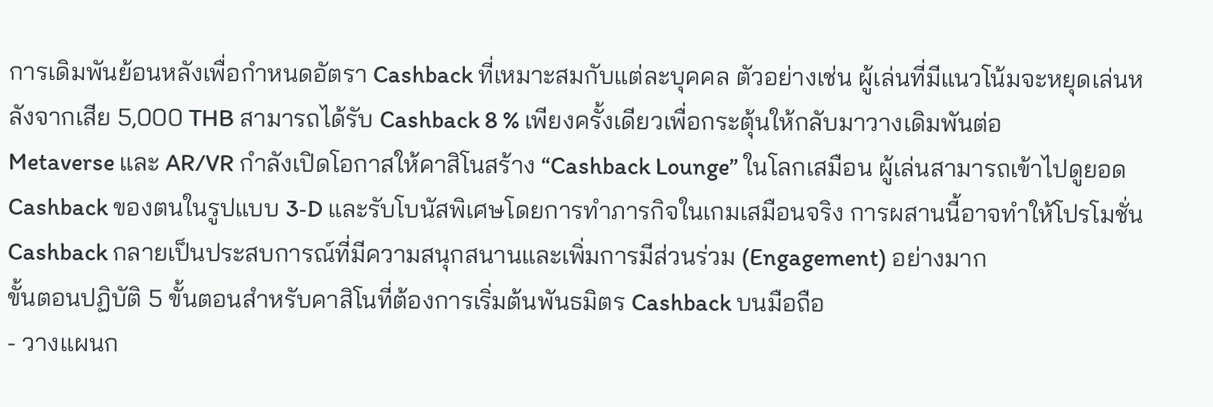การเดิมพันย้อนหลังเพื่อกำหนดอัตรา Cashback ที่เหมาะสมกับแต่ละบุคคล ตัวอย่างเช่น ผู้เล่นที่มีแนวโน้มจะหยุดเล่นหลังจากเสีย 5,000 THB สามารถได้รับ Cashback 8 % เพียงครั้งเดียวเพื่อกระตุ้นให้กลับมาวางเดิมพันต่อ
Metaverse และ AR/VR กำลังเปิดโอกาสให้คาสิโนสร้าง “Cashback Lounge” ในโลกเสมือน ผู้เล่นสามารถเข้าไปดูยอด Cashback ของตนในรูปแบบ 3‑D และรับโบนัสพิเศษโดยการทำภารกิจในเกมเสมือนจริง การผสานนี้อาจทำให้โปรโมชั่น Cashback กลายเป็นประสบการณ์ที่มีความสนุกสนานและเพิ่มการมีส่วนร่วม (Engagement) อย่างมาก
ขั้นตอนปฏิบัติ 5 ขั้นตอนสำหรับคาสิโนที่ต้องการเริ่มต้นพันธมิตร Cashback บนมือถือ
- วางแผนก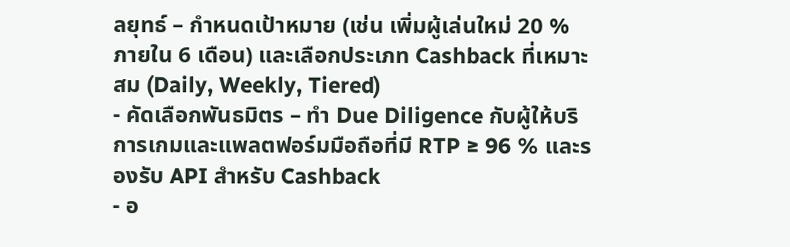ลยุทธ์ – กำหนดเป้าหมาย (เช่น เพิ่มผู้เล่นใหม่ 20 % ภายใน 6 เดือน) และเลือกประเภท Cashback ที่เหมาะสม (Daily, Weekly, Tiered)
- คัดเลือกพันธมิตร – ทำ Due Diligence กับผู้ให้บริการเกมและแพลตฟอร์มมือถือที่มี RTP ≥ 96 % และรองรับ API สำหรับ Cashback
- อ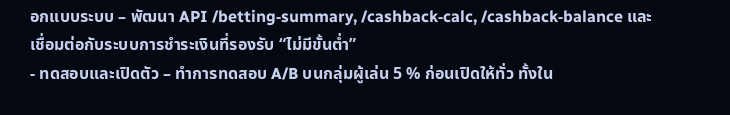อกแบบระบบ – พัฒนา API /betting‑summary, /cashback‑calc, /cashback‑balance และเชื่อมต่อกับระบบการชำระเงินที่รองรับ “ไม่มีขั้นต่ำ”
- ทดสอบและเปิดตัว – ทำการทดสอบ A/B บนกลุ่มผู้เล่น 5 % ก่อนเปิดให้ทั่ว ทั้งใน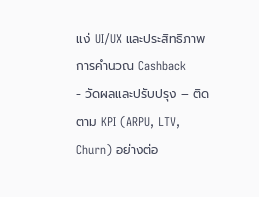แง่ UI/UX และประสิทธิภาพการคำนวณ Cashback
- วัดผลและปรับปรุง – ติดตาม KPI (ARPU, LTV, Churn) อย่างต่อ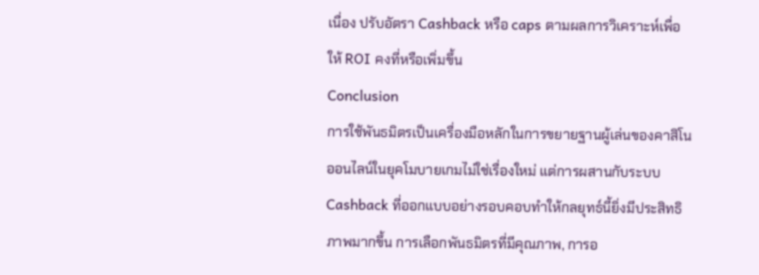เนื่อง ปรับอัตรา Cashback หรือ caps ตามผลการวิเคราะห์เพื่อให้ ROI คงที่หรือเพิ่มขึ้น
Conclusion
การใช้พันธมิตรเป็นเครื่องมือหลักในการขยายฐานผู้เล่นของคาสิโนออนไลน์ในยุคโมบายเกมไม่ใช่เรื่องใหม่ แต่การผสานกับระบบ Cashback ที่ออกแบบอย่างรอบคอบทำให้กลยุทธ์นี้ยิ่งมีประสิทธิภาพมากขึ้น การเลือกพันธมิตรที่มีคุณภาพ, การอ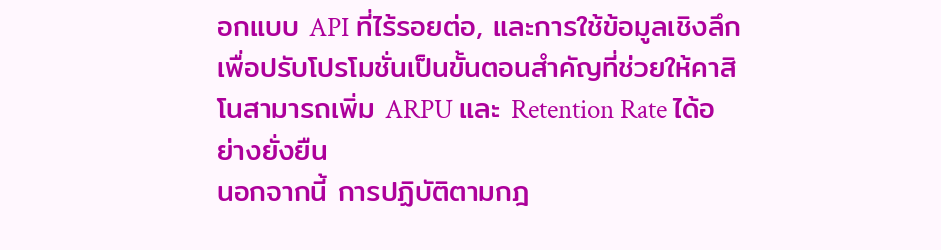อกแบบ API ที่ไร้รอยต่อ, และการใช้ข้อมูลเชิงลึกเพื่อปรับโปรโมชั่นเป็นขั้นตอนสำคัญที่ช่วยให้คาสิโนสามารถเพิ่ม ARPU และ Retention Rate ได้อย่างยั่งยืน
นอกจากนี้ การปฏิบัติตามกฎ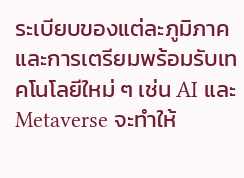ระเบียบของแต่ละภูมิภาคและการเตรียมพร้อมรับเทคโนโลยีใหม่ ๆ เช่น AI และ Metaverse จะทำให้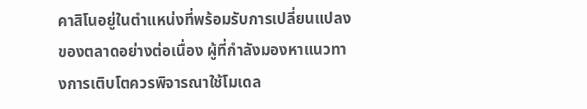คาสิโนอยู่ในตำแหน่งที่พร้อมรับการเปลี่ยนแปลงของตลาดอย่างต่อเนื่อง ผู้ที่กำลังมองหาแนวทางการเติบโตควรพิจารณาใช้โมเดล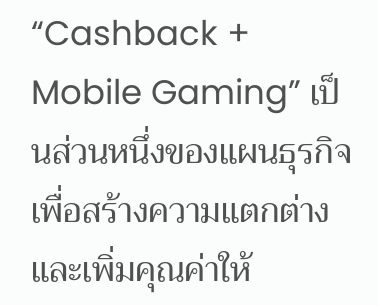“Cashback + Mobile Gaming” เป็นส่วนหนึ่งของแผนธุรกิจ เพื่อสร้างความแตกต่างและเพิ่มคุณค่าให้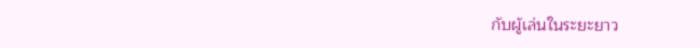กับผู้เล่นในระยะยาว